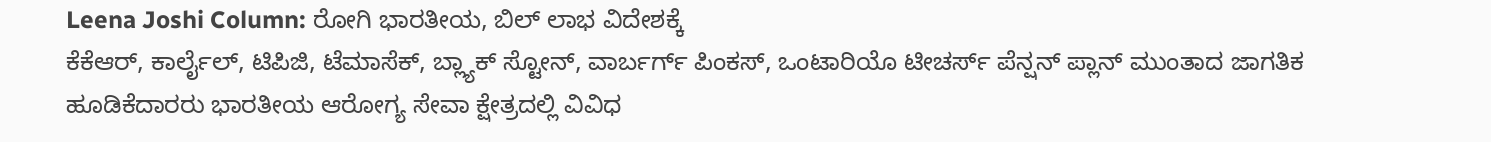Leena Joshi Column: ರೋಗಿ ಭಾರತೀಯ, ಬಿಲ್ ಲಾಭ ವಿದೇಶಕ್ಕೆ
ಕೆಕೆಆರ್, ಕಾರ್ಲೈಲ್, ಟಿಪಿಜಿ, ಟೆಮಾಸೆಕ್, ಬ್ಲ್ಯಾಕ್ ಸ್ಟೋನ್, ವಾರ್ಬರ್ಗ್ ಪಿಂಕಸ್, ಒಂಟಾರಿಯೊ ಟೀಚರ್ಸ್ ಪೆನ್ಷನ್ ಪ್ಲಾನ್ ಮುಂತಾದ ಜಾಗತಿಕ ಹೂಡಿಕೆದಾರರು ಭಾರತೀಯ ಆರೋಗ್ಯ ಸೇವಾ ಕ್ಷೇತ್ರದಲ್ಲಿ ವಿವಿಧ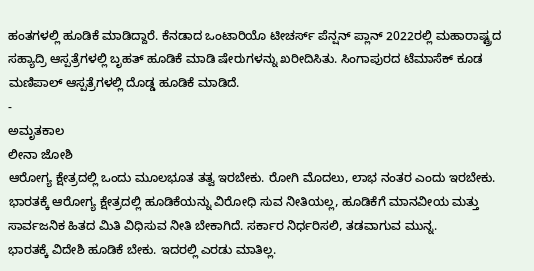ಹಂತಗಳಲ್ಲಿ ಹೂಡಿಕೆ ಮಾಡಿದ್ದಾರೆ. ಕೆನಡಾದ ಒಂಟಾರಿಯೊ ಟೀಚರ್ಸ್ ಪೆನ್ಷನ್ ಪ್ಲಾನ್ 2022ರಲ್ಲಿ ಮಹಾರಾಷ್ಟ್ರದ ಸಹ್ಯಾದ್ರಿ ಆಸ್ಪತ್ರೆಗಳಲ್ಲಿ ಬೃಹತ್ ಹೂಡಿಕೆ ಮಾಡಿ ಷೇರುಗಳನ್ನು ಖರೀದಿಸಿತು. ಸಿಂಗಾಪುರದ ಟೆಮಾಸೆಕ್ ಕೂಡ ಮಣಿಪಾಲ್ ಆಸ್ಪತ್ರೆಗಳಲ್ಲಿ ದೊಡ್ಡ ಹೂಡಿಕೆ ಮಾಡಿದೆ.
-
ಅಮೃತಕಾಲ
ಲೀನಾ ಜೋಶಿ
ಆರೋಗ್ಯ ಕ್ಷೇತ್ರದಲ್ಲಿ ಒಂದು ಮೂಲಭೂತ ತತ್ವ ಇರಬೇಕು. ರೋಗಿ ಮೊದಲು, ಲಾಭ ನಂತರ ಎಂದು ಇರಬೇಕು. ಭಾರತಕ್ಕೆ ಆರೋಗ್ಯ ಕ್ಷೇತ್ರದಲ್ಲಿ ಹೂಡಿಕೆಯನ್ನು ವಿರೋಧಿ ಸುವ ನೀತಿಯಲ್ಲ, ಹೂಡಿಕೆಗೆ ಮಾನವೀಯ ಮತ್ತು ಸಾರ್ವಜನಿಕ ಹಿತದ ಮಿತಿ ವಿಧಿಸುವ ನೀತಿ ಬೇಕಾಗಿದೆ. ಸರ್ಕಾರ ನಿರ್ಧರಿಸಲಿ, ತಡವಾಗುವ ಮುನ್ನ.
ಭಾರತಕ್ಕೆ ವಿದೇಶಿ ಹೂಡಿಕೆ ಬೇಕು. ಇದರಲ್ಲಿ ಎರಡು ಮಾತಿಲ್ಲ.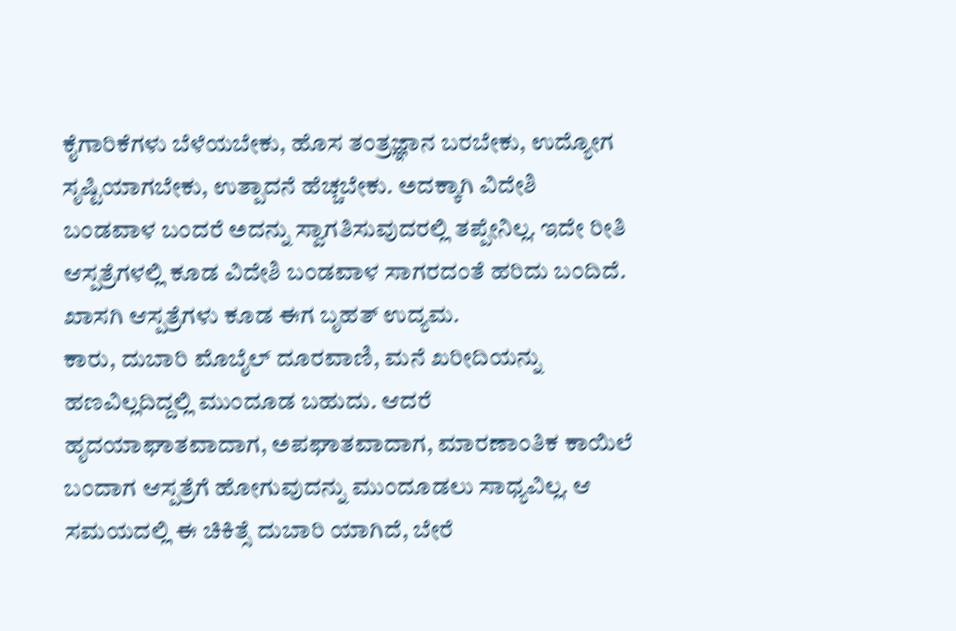ಕೈಗಾರಿಕೆಗಳು ಬೆಳೆಯಬೇಕು, ಹೊಸ ತಂತ್ರಜ್ಞಾನ ಬರಬೇಕು, ಉದ್ಯೋಗ ಸೃಷ್ಟಿಯಾಗಬೇಕು, ಉತ್ಪಾದನೆ ಹೆಚ್ಚಬೇಕು. ಅದಕ್ಕಾಗಿ ವಿದೇಶಿ ಬಂಡವಾಳ ಬಂದರೆ ಅದನ್ನು ಸ್ವಾಗತಿಸುವುದರಲ್ಲಿ ತಪ್ಪೇನಿಲ್ಲ. ಇದೇ ರೀತಿ ಆಸ್ಪತ್ರೆಗಳಲ್ಲಿ ಕೂಡ ವಿದೇಶಿ ಬಂಡವಾಳ ಸಾಗರದಂತೆ ಹರಿದು ಬಂದಿದೆ. ಖಾಸಗಿ ಆಸ್ಪತ್ರೆಗಳು ಕೂಡ ಈಗ ಬೃಹತ್ ಉದ್ಯಮ.
ಕಾರು, ದುಬಾರಿ ಮೊಬೈಲ್ ದೂರವಾಣಿ, ಮನೆ ಖರೀದಿಯನ್ನು ಹಣವಿಲ್ಲದಿದ್ದಲ್ಲಿ ಮುಂದೂಡ ಬಹುದು. ಆದರೆ ಹೃದಯಾಘಾತವಾದಾಗ, ಅಪಘಾತವಾದಾಗ, ಮಾರಣಾಂತಿಕ ಕಾಯಿಲೆ ಬಂದಾಗ ಆಸ್ಪತ್ರೆಗೆ ಹೋಗುವುದನ್ನು ಮುಂದೂಡಲು ಸಾಧ್ಯವಿಲ್ಲ. ಆ ಸಮಯದಲ್ಲಿ ಈ ಚಿಕಿತ್ಸೆ ದುಬಾರಿ ಯಾಗಿದೆ, ಬೇರೆ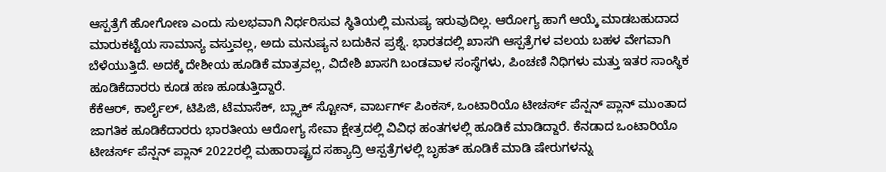ಆಸ್ಪತ್ರೆಗೆ ಹೋಗೋಣ ಎಂದು ಸುಲಭವಾಗಿ ನಿರ್ಧರಿಸುವ ಸ್ಥಿತಿಯಲ್ಲಿ ಮನುಷ್ಯ ಇರುವುದಿಲ್ಲ. ಆರೋಗ್ಯ ಹಾಗೆ ಆಯ್ಕೆ ಮಾಡಬಹುದಾದ ಮಾರುಕಟ್ಟೆಯ ಸಾಮಾನ್ಯ ವಸ್ತುವಲ್ಲ, ಅದು ಮನುಷ್ಯನ ಬದುಕಿನ ಪ್ರಶ್ನೆ. ಭಾರತದಲ್ಲಿ ಖಾಸಗಿ ಆಸ್ಪತ್ರೆಗಳ ವಲಯ ಬಹಳ ವೇಗವಾಗಿ ಬೆಳೆಯುತ್ತಿದೆ. ಅದಕ್ಕೆ ದೇಶೀಯ ಹೂಡಿಕೆ ಮಾತ್ರವಲ್ಲ, ವಿದೇಶಿ ಖಾಸಗಿ ಬಂಡವಾಳ ಸಂಸ್ಥೆಗಳು, ಪಿಂಚಣಿ ನಿಧಿಗಳು ಮತ್ತು ಇತರ ಸಾಂಸ್ಥಿಕ ಹೂಡಿಕೆದಾರರು ಕೂಡ ಹಣ ಹೂಡುತ್ತಿದ್ದಾರೆ.
ಕೆಕೆಆರ್, ಕಾರ್ಲೈಲ್, ಟಿಪಿಜಿ, ಟೆಮಾಸೆಕ್, ಬ್ಲ್ಯಾಕ್ ಸ್ಟೋನ್, ವಾರ್ಬರ್ಗ್ ಪಿಂಕಸ್, ಒಂಟಾರಿಯೊ ಟೀಚರ್ಸ್ ಪೆನ್ಷನ್ ಪ್ಲಾನ್ ಮುಂತಾದ ಜಾಗತಿಕ ಹೂಡಿಕೆದಾರರು ಭಾರತೀಯ ಆರೋಗ್ಯ ಸೇವಾ ಕ್ಷೇತ್ರದಲ್ಲಿ ವಿವಿಧ ಹಂತಗಳಲ್ಲಿ ಹೂಡಿಕೆ ಮಾಡಿದ್ದಾರೆ. ಕೆನಡಾದ ಒಂಟಾರಿಯೊ ಟೀಚರ್ಸ್ ಪೆನ್ಷನ್ ಪ್ಲಾನ್ 2022ರಲ್ಲಿ ಮಹಾರಾಷ್ಟ್ರದ ಸಹ್ಯಾದ್ರಿ ಆಸ್ಪತ್ರೆಗಳಲ್ಲಿ ಬೃಹತ್ ಹೂಡಿಕೆ ಮಾಡಿ ಷೇರುಗಳನ್ನು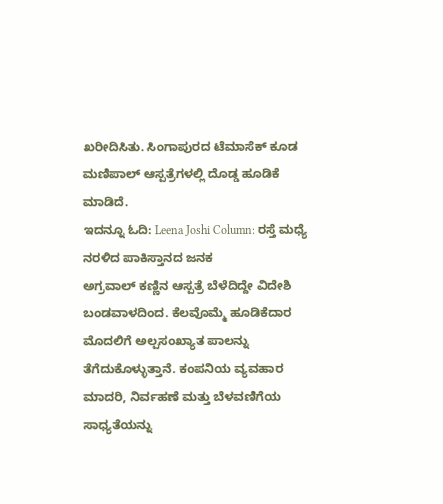ಖರೀದಿಸಿತು. ಸಿಂಗಾಪುರದ ಟೆಮಾಸೆಕ್ ಕೂಡ ಮಣಿಪಾಲ್ ಆಸ್ಪತ್ರೆಗಳಲ್ಲಿ ದೊಡ್ಡ ಹೂಡಿಕೆ ಮಾಡಿದೆ.
ಇದನ್ನೂ ಓದಿ: Leena Joshi Column: ರಸ್ತೆ ಮಧ್ಯೆ ನರಳಿದ ಪಾಕಿಸ್ತಾನದ ಜನಕ
ಅಗ್ರವಾಲ್ ಕಣ್ಣಿನ ಆಸ್ಪತ್ರೆ ಬೆಳೆದಿದ್ದೇ ವಿದೇಶಿ ಬಂಡವಾಳದಿಂದ. ಕೆಲವೊಮ್ಮೆ ಹೂಡಿಕೆದಾರ ಮೊದಲಿಗೆ ಅಲ್ಪಸಂಖ್ಯಾತ ಪಾಲನ್ನು ತೆಗೆದುಕೊಳ್ಳುತ್ತಾನೆ. ಕಂಪನಿಯ ವ್ಯವಹಾರ ಮಾದರಿ, ನಿರ್ವಹಣೆ ಮತ್ತು ಬೆಳವಣಿಗೆಯ ಸಾಧ್ಯತೆಯನ್ನು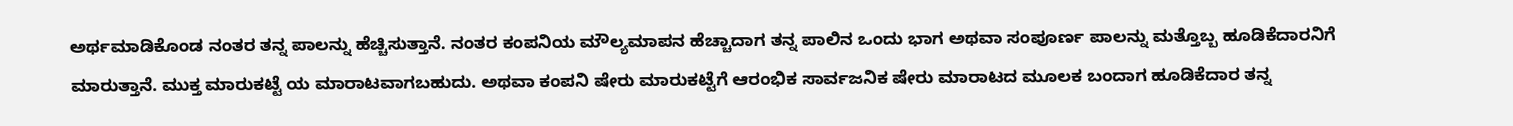ಅರ್ಥಮಾಡಿಕೊಂಡ ನಂತರ ತನ್ನ ಪಾಲನ್ನು ಹೆಚ್ಚಿಸುತ್ತಾನೆ. ನಂತರ ಕಂಪನಿಯ ಮೌಲ್ಯಮಾಪನ ಹೆಚ್ಚಾದಾಗ ತನ್ನ ಪಾಲಿನ ಒಂದು ಭಾಗ ಅಥವಾ ಸಂಪೂರ್ಣ ಪಾಲನ್ನು ಮತ್ತೊಬ್ಬ ಹೂಡಿಕೆದಾರನಿಗೆ ಮಾರುತ್ತಾನೆ. ಮುಕ್ತ ಮಾರುಕಟ್ಟೆ ಯ ಮಾರಾಟವಾಗಬಹುದು. ಅಥವಾ ಕಂಪನಿ ಷೇರು ಮಾರುಕಟ್ಟೆಗೆ ಆರಂಭಿಕ ಸಾರ್ವಜನಿಕ ಷೇರು ಮಾರಾಟದ ಮೂಲಕ ಬಂದಾಗ ಹೂಡಿಕೆದಾರ ತನ್ನ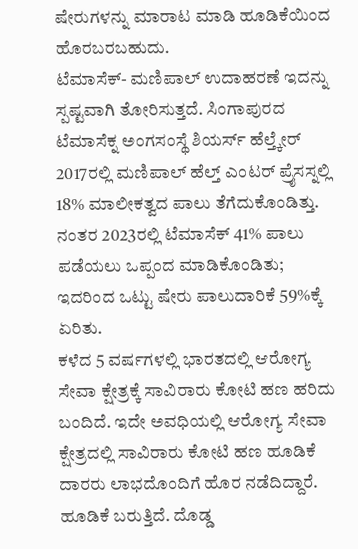ಷೇರುಗಳನ್ನು ಮಾರಾಟ ಮಾಡಿ ಹೂಡಿಕೆಯಿಂದ ಹೊರಬರಬಹುದು.
ಟೆಮಾಸೆಕ್- ಮಣಿಪಾಲ್ ಉದಾಹರಣೆ ಇದನ್ನು ಸ್ಪಷ್ಟವಾಗಿ ತೋರಿಸುತ್ತದೆ. ಸಿಂಗಾಪುರದ ಟೆಮಾಸೆಕ್ನ ಅಂಗಸಂಸ್ಥೆ ಶಿಯರ್ಸ್ ಹೆಲ್ತ್ಕೇರ್ 2017ರಲ್ಲಿ ಮಣಿಪಾಲ್ ಹೆಲ್ತ್ ಎಂಟರ್ ಪ್ರೈಸಸ್ನಲ್ಲಿ 18% ಮಾಲೀಕತ್ವದ ಪಾಲು ತೆಗೆದುಕೊಂಡಿತ್ತು. ನಂತರ 2023ರಲ್ಲಿ ಟೆಮಾಸೆಕ್ 41% ಪಾಲು ಪಡೆಯಲು ಒಪ್ಪಂದ ಮಾಡಿಕೊಂಡಿತು; ಇದರಿಂದ ಒಟ್ಟು ಷೇರು ಪಾಲುದಾರಿಕೆ 59%ಕ್ಕೆ ಏರಿತು.
ಕಳೆದ 5 ವರ್ಷಗಳಲ್ಲಿ ಭಾರತದಲ್ಲಿ ಆರೋಗ್ಯ ಸೇವಾ ಕ್ಷೇತ್ರಕ್ಕೆ ಸಾವಿರಾರು ಕೋಟಿ ಹಣ ಹರಿದು ಬಂದಿದೆ. ಇದೇ ಅವಧಿಯಲ್ಲಿ ಆರೋಗ್ಯ ಸೇವಾ ಕ್ಷೇತ್ರದಲ್ಲಿ ಸಾವಿರಾರು ಕೋಟಿ ಹಣ ಹೂಡಿಕೆ ದಾರರು ಲಾಭದೊಂದಿಗೆ ಹೊರ ನಡೆದಿದ್ದಾರೆ. ಹೂಡಿಕೆ ಬರುತ್ತಿದೆ. ದೊಡ್ಡ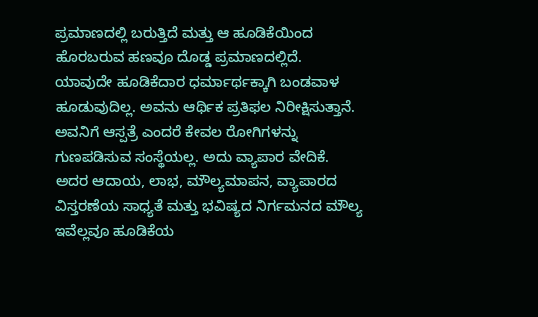ಪ್ರಮಾಣದಲ್ಲಿ ಬರುತ್ತಿದೆ ಮತ್ತು ಆ ಹೂಡಿಕೆಯಿಂದ ಹೊರಬರುವ ಹಣವೂ ದೊಡ್ಡ ಪ್ರಮಾಣದಲ್ಲಿದೆ. ಯಾವುದೇ ಹೂಡಿಕೆದಾರ ಧರ್ಮಾರ್ಥಕ್ಕಾಗಿ ಬಂಡವಾಳ ಹೂಡುವುದಿಲ್ಲ. ಅವನು ಆರ್ಥಿಕ ಪ್ರತಿಫಲ ನಿರೀಕ್ಷಿಸುತ್ತಾನೆ. ಅವನಿಗೆ ಆಸ್ಪತ್ರೆ ಎಂದರೆ ಕೇವಲ ರೋಗಿಗಳನ್ನು ಗುಣಪಡಿಸುವ ಸಂಸ್ಥೆಯಲ್ಲ. ಅದು ವ್ಯಾಪಾರ ವೇದಿಕೆ. ಅದರ ಆದಾಯ, ಲಾಭ, ಮೌಲ್ಯಮಾಪನ, ವ್ಯಾಪಾರದ ವಿಸ್ತರಣೆಯ ಸಾಧ್ಯತೆ ಮತ್ತು ಭವಿಷ್ಯದ ನಿರ್ಗಮನದ ಮೌಲ್ಯ ಇವೆಲ್ಲವೂ ಹೂಡಿಕೆಯ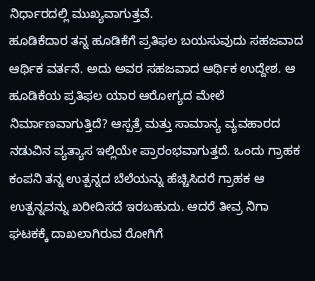ನಿರ್ಧಾರದಲ್ಲಿ ಮುಖ್ಯವಾಗುತ್ತವೆ.
ಹೂಡಿಕೆದಾರ ತನ್ನ ಹೂಡಿಕೆಗೆ ಪ್ರತಿಫಲ ಬಯಸುವುದು ಸಹಜವಾದ ಆರ್ಥಿಕ ವರ್ತನೆ. ಅದು ಅವರ ಸಹಜವಾದ ಆರ್ಥಿಕ ಉದ್ದೇಶ. ಆ ಹೂಡಿಕೆಯ ಪ್ರತಿಫಲ ಯಾರ ಆರೋಗ್ಯದ ಮೇಲೆ ನಿರ್ಮಾಣವಾಗುತ್ತಿದೆ? ಆಸ್ಪತ್ರೆ ಮತ್ತು ಸಾಮಾನ್ಯ ವ್ಯವಹಾರದ ನಡುವಿನ ವ್ಯತ್ಯಾಸ ಇಲ್ಲಿಯೇ ಪ್ರಾರಂಭವಾಗುತ್ತದೆ. ಒಂದು ಗ್ರಾಹಕ ಕಂಪನಿ ತನ್ನ ಉತ್ಪನ್ನದ ಬೆಲೆಯನ್ನು ಹೆಚ್ಚಿಸಿದರೆ ಗ್ರಾಹಕ ಆ ಉತ್ಪನ್ನವನ್ನು ಖರೀದಿಸದೆ ಇರಬಹುದು. ಆದರೆ ತೀವ್ರ ನಿಗಾ ಘಟಕಕ್ಕೆ ದಾಖಲಾಗಿರುವ ರೋಗಿಗೆ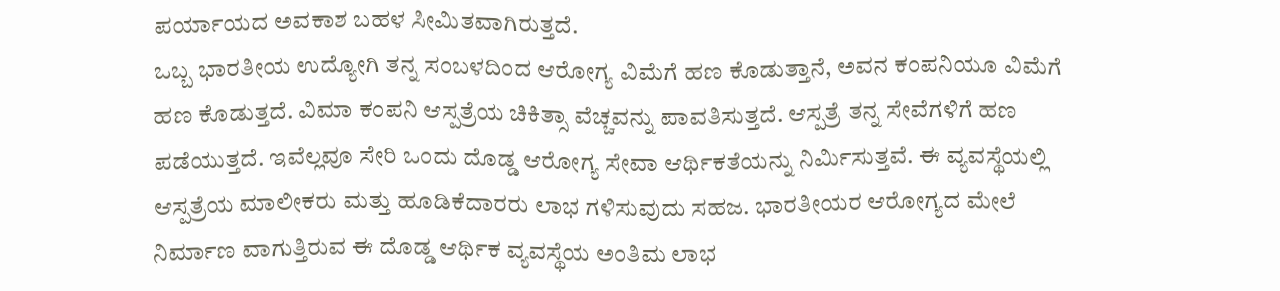ಪರ್ಯಾಯದ ಅವಕಾಶ ಬಹಳ ಸೀಮಿತವಾಗಿರುತ್ತದೆ.
ಒಬ್ಬ ಭಾರತೀಯ ಉದ್ಯೋಗಿ ತನ್ನ ಸಂಬಳದಿಂದ ಆರೋಗ್ಯ ವಿಮೆಗೆ ಹಣ ಕೊಡುತ್ತಾನೆ, ಅವನ ಕಂಪನಿಯೂ ವಿಮೆಗೆ ಹಣ ಕೊಡುತ್ತದೆ. ವಿಮಾ ಕಂಪನಿ ಆಸ್ಪತ್ರೆಯ ಚಿಕಿತ್ಸಾ ವೆಚ್ಚವನ್ನು ಪಾವತಿಸುತ್ತದೆ. ಆಸ್ಪತ್ರೆ ತನ್ನ ಸೇವೆಗಳಿಗೆ ಹಣ ಪಡೆಯುತ್ತದೆ. ಇವೆಲ್ಲವೂ ಸೇರಿ ಒಂದು ದೊಡ್ಡ ಆರೋಗ್ಯ ಸೇವಾ ಆರ್ಥಿಕತೆಯನ್ನು ನಿರ್ಮಿಸುತ್ತವೆ. ಈ ವ್ಯವಸ್ಥೆಯಲ್ಲಿ ಆಸ್ಪತ್ರೆಯ ಮಾಲೀಕರು ಮತ್ತು ಹೂಡಿಕೆದಾರರು ಲಾಭ ಗಳಿಸುವುದು ಸಹಜ. ಭಾರತೀಯರ ಆರೋಗ್ಯದ ಮೇಲೆ ನಿರ್ಮಾಣ ವಾಗುತ್ತಿರುವ ಈ ದೊಡ್ಡ ಆರ್ಥಿಕ ವ್ಯವಸ್ಥೆಯ ಅಂತಿಮ ಲಾಭ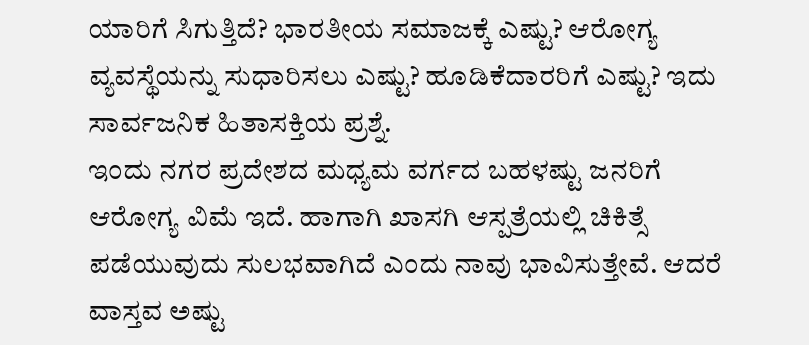ಯಾರಿಗೆ ಸಿಗುತ್ತಿದೆ? ಭಾರತೀಯ ಸಮಾಜಕ್ಕೆ ಎಷ್ಟು? ಆರೋಗ್ಯ ವ್ಯವಸ್ಥೆಯನ್ನು ಸುಧಾರಿಸಲು ಎಷ್ಟು? ಹೂಡಿಕೆದಾರರಿಗೆ ಎಷ್ಟು? ಇದು ಸಾರ್ವಜನಿಕ ಹಿತಾಸಕ್ತಿಯ ಪ್ರಶ್ನೆ.
ಇಂದು ನಗರ ಪ್ರದೇಶದ ಮಧ್ಯಮ ವರ್ಗದ ಬಹಳಷ್ಟು ಜನರಿಗೆ ಆರೋಗ್ಯ ವಿಮೆ ಇದೆ. ಹಾಗಾಗಿ ಖಾಸಗಿ ಆಸ್ಪತ್ರೆಯಲ್ಲಿ ಚಿಕಿತ್ಸೆ ಪಡೆಯುವುದು ಸುಲಭವಾಗಿದೆ ಎಂದು ನಾವು ಭಾವಿಸುತ್ತೇವೆ. ಆದರೆ ವಾಸ್ತವ ಅಷ್ಟು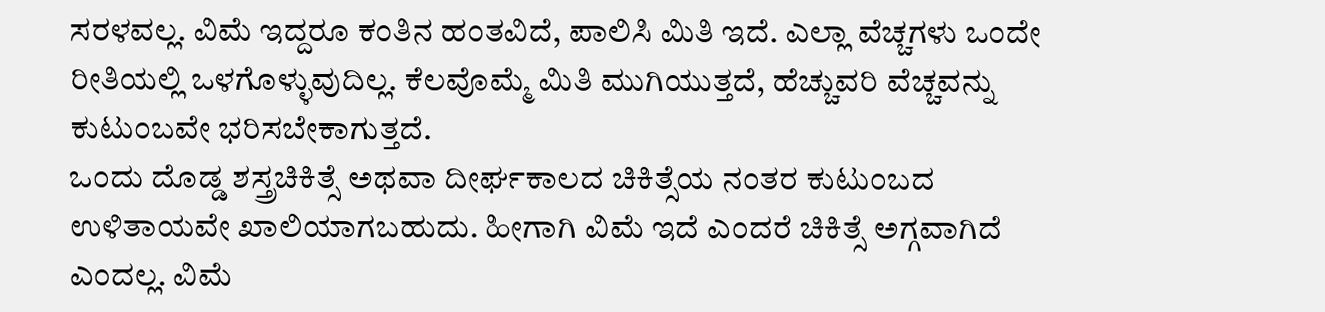ಸರಳವಲ್ಲ. ವಿಮೆ ಇದ್ದರೂ ಕಂತಿನ ಹಂತವಿದೆ, ಪಾಲಿಸಿ ಮಿತಿ ಇದೆ. ಎಲ್ಲಾ ವೆಚ್ಚಗಳು ಒಂದೇ ರೀತಿಯಲ್ಲಿ ಒಳಗೊಳ್ಳುವುದಿಲ್ಲ. ಕೆಲವೊಮ್ಮೆ ಮಿತಿ ಮುಗಿಯುತ್ತದೆ, ಹೆಚ್ಚುವರಿ ವೆಚ್ಚವನ್ನು ಕುಟುಂಬವೇ ಭರಿಸಬೇಕಾಗುತ್ತದೆ.
ಒಂದು ದೊಡ್ಡ ಶಸ್ತ್ರಚಿಕಿತ್ಸೆ ಅಥವಾ ದೀರ್ಘಕಾಲದ ಚಿಕಿತ್ಸೆಯ ನಂತರ ಕುಟುಂಬದ ಉಳಿತಾಯವೇ ಖಾಲಿಯಾಗಬಹುದು. ಹೀಗಾಗಿ ವಿಮೆ ಇದೆ ಎಂದರೆ ಚಿಕಿತ್ಸೆ ಅಗ್ಗವಾಗಿದೆ ಎಂದಲ್ಲ. ವಿಮೆ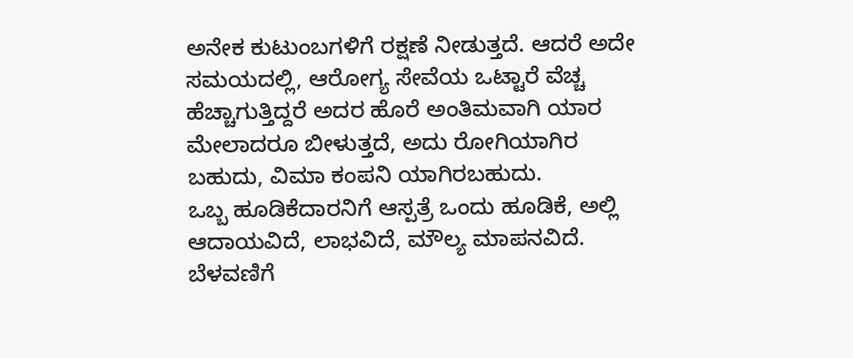ಅನೇಕ ಕುಟುಂಬಗಳಿಗೆ ರಕ್ಷಣೆ ನೀಡುತ್ತದೆ. ಆದರೆ ಅದೇ ಸಮಯದಲ್ಲಿ, ಆರೋಗ್ಯ ಸೇವೆಯ ಒಟ್ಟಾರೆ ವೆಚ್ಚ ಹೆಚ್ಚಾಗುತ್ತಿದ್ದರೆ ಅದರ ಹೊರೆ ಅಂತಿಮವಾಗಿ ಯಾರ ಮೇಲಾದರೂ ಬೀಳುತ್ತದೆ, ಅದು ರೋಗಿಯಾಗಿರ ಬಹುದು, ವಿಮಾ ಕಂಪನಿ ಯಾಗಿರಬಹುದು.
ಒಬ್ಬ ಹೂಡಿಕೆದಾರನಿಗೆ ಆಸ್ಪತ್ರೆ ಒಂದು ಹೂಡಿಕೆ, ಅಲ್ಲಿ ಆದಾಯವಿದೆ, ಲಾಭವಿದೆ, ಮೌಲ್ಯ ಮಾಪನವಿದೆ. ಬೆಳವಣಿಗೆ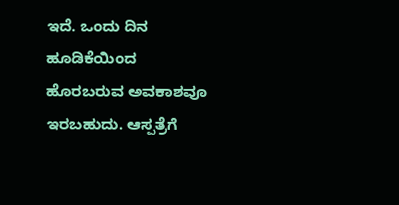ಇದೆ. ಒಂದು ದಿನ ಹೂಡಿಕೆಯಿಂದ ಹೊರಬರುವ ಅವಕಾಶವೂ ಇರಬಹುದು. ಆಸ್ಪತ್ರೆಗೆ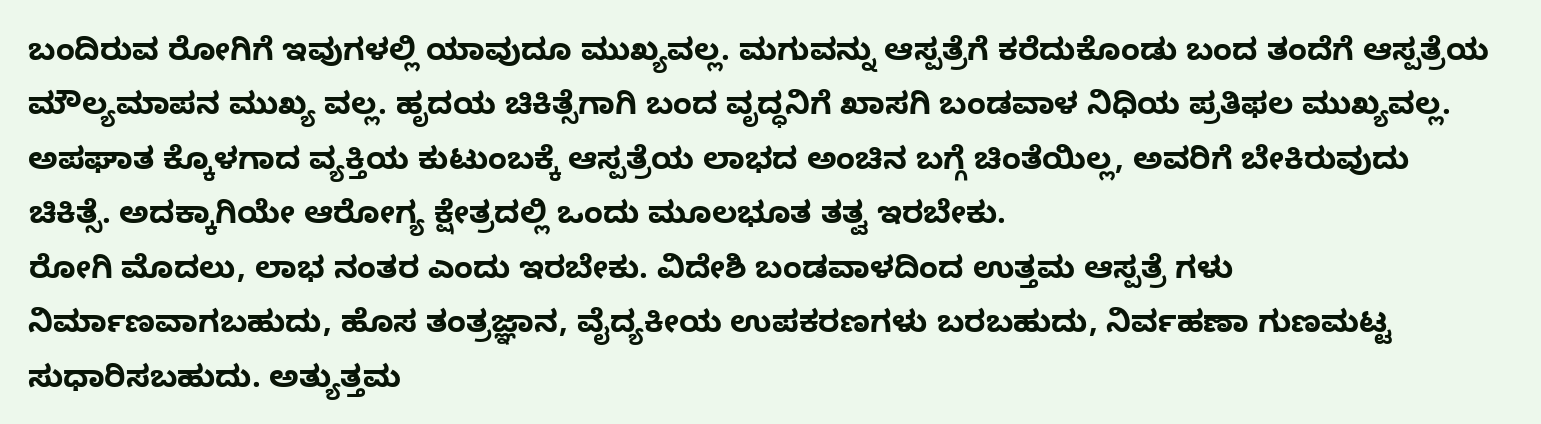ಬಂದಿರುವ ರೋಗಿಗೆ ಇವುಗಳಲ್ಲಿ ಯಾವುದೂ ಮುಖ್ಯವಲ್ಲ. ಮಗುವನ್ನು ಆಸ್ಪತ್ರೆಗೆ ಕರೆದುಕೊಂಡು ಬಂದ ತಂದೆಗೆ ಆಸ್ಪತ್ರೆಯ ಮೌಲ್ಯಮಾಪನ ಮುಖ್ಯ ವಲ್ಲ. ಹೃದಯ ಚಿಕಿತ್ಸೆಗಾಗಿ ಬಂದ ವೃದ್ಧನಿಗೆ ಖಾಸಗಿ ಬಂಡವಾಳ ನಿಧಿಯ ಪ್ರತಿಫಲ ಮುಖ್ಯವಲ್ಲ. ಅಪಘಾತ ಕ್ಕೊಳಗಾದ ವ್ಯಕ್ತಿಯ ಕುಟುಂಬಕ್ಕೆ ಆಸ್ಪತ್ರೆಯ ಲಾಭದ ಅಂಚಿನ ಬಗ್ಗೆ ಚಿಂತೆಯಿಲ್ಲ, ಅವರಿಗೆ ಬೇಕಿರುವುದು ಚಿಕಿತ್ಸೆ. ಅದಕ್ಕಾಗಿಯೇ ಆರೋಗ್ಯ ಕ್ಷೇತ್ರದಲ್ಲಿ ಒಂದು ಮೂಲಭೂತ ತತ್ವ ಇರಬೇಕು.
ರೋಗಿ ಮೊದಲು, ಲಾಭ ನಂತರ ಎಂದು ಇರಬೇಕು. ವಿದೇಶಿ ಬಂಡವಾಳದಿಂದ ಉತ್ತಮ ಆಸ್ಪತ್ರೆ ಗಳು ನಿರ್ಮಾಣವಾಗಬಹುದು, ಹೊಸ ತಂತ್ರಜ್ಞಾನ, ವೈದ್ಯಕೀಯ ಉಪಕರಣಗಳು ಬರಬಹುದು, ನಿರ್ವಹಣಾ ಗುಣಮಟ್ಟ ಸುಧಾರಿಸಬಹುದು. ಅತ್ಯುತ್ತಮ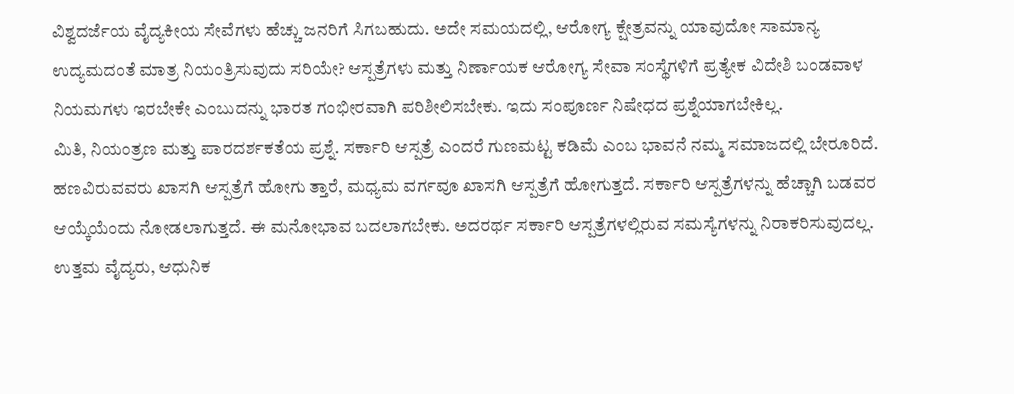ವಿಶ್ವದರ್ಜೆಯ ವೈದ್ಯಕೀಯ ಸೇವೆಗಳು ಹೆಚ್ಚು ಜನರಿಗೆ ಸಿಗಬಹುದು. ಅದೇ ಸಮಯದಲ್ಲಿ, ಆರೋಗ್ಯ ಕ್ಷೇತ್ರವನ್ನು ಯಾವುದೋ ಸಾಮಾನ್ಯ ಉದ್ಯಮದಂತೆ ಮಾತ್ರ ನಿಯಂತ್ರಿಸುವುದು ಸರಿಯೇ? ಆಸ್ಪತ್ರೆಗಳು ಮತ್ತು ನಿರ್ಣಾಯಕ ಆರೋಗ್ಯ ಸೇವಾ ಸಂಸ್ಥೆಗಳಿಗೆ ಪ್ರತ್ಯೇಕ ವಿದೇಶಿ ಬಂಡವಾಳ ನಿಯಮಗಳು ಇರಬೇಕೇ ಎಂಬುದನ್ನು ಭಾರತ ಗಂಭೀರವಾಗಿ ಪರಿಶೀಲಿಸಬೇಕು. ಇದು ಸಂಪೂರ್ಣ ನಿಷೇಧದ ಪ್ರಶ್ನೆಯಾಗಬೇಕಿಲ್ಲ.
ಮಿತಿ, ನಿಯಂತ್ರಣ ಮತ್ತು ಪಾರದರ್ಶಕತೆಯ ಪ್ರಶ್ನೆ. ಸರ್ಕಾರಿ ಆಸ್ಪತ್ರೆ ಎಂದರೆ ಗುಣಮಟ್ಟ ಕಡಿಮೆ ಎಂಬ ಭಾವನೆ ನಮ್ಮ ಸಮಾಜದಲ್ಲಿ ಬೇರೂರಿದೆ. ಹಣವಿರುವವರು ಖಾಸಗಿ ಆಸ್ಪತ್ರೆಗೆ ಹೋಗು ತ್ತಾರೆ, ಮಧ್ಯಮ ವರ್ಗವೂ ಖಾಸಗಿ ಆಸ್ಪತ್ರೆಗೆ ಹೋಗುತ್ತದೆ. ಸರ್ಕಾರಿ ಆಸ್ಪತ್ರೆಗಳನ್ನು ಹೆಚ್ಚಾಗಿ ಬಡವರ ಆಯ್ಕೆಯೆಂದು ನೋಡಲಾಗುತ್ತದೆ. ಈ ಮನೋಭಾವ ಬದಲಾಗಬೇಕು. ಅದರರ್ಥ ಸರ್ಕಾರಿ ಆಸ್ಪತ್ರೆಗಳಲ್ಲಿರುವ ಸಮಸ್ಯೆಗಳನ್ನು ನಿರಾಕರಿಸುವುದಲ್ಲ.
ಉತ್ತಮ ವೈದ್ಯರು, ಆಧುನಿಕ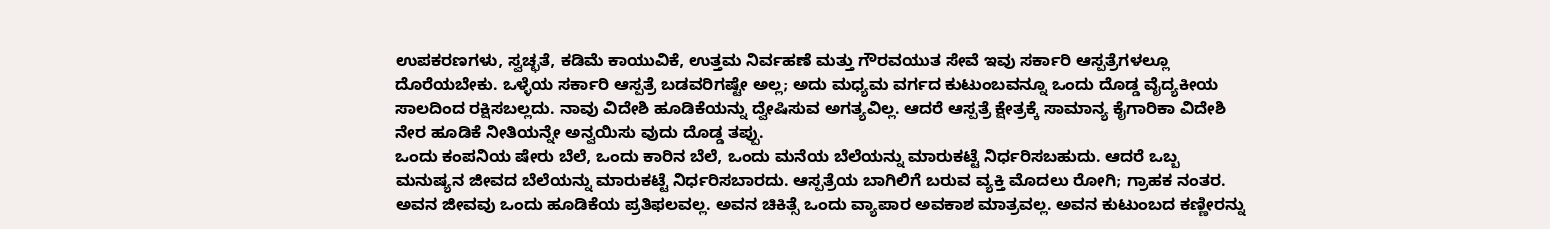ಉಪಕರಣಗಳು, ಸ್ವಚ್ಛತೆ, ಕಡಿಮೆ ಕಾಯುವಿಕೆ, ಉತ್ತಮ ನಿರ್ವಹಣೆ ಮತ್ತು ಗೌರವಯುತ ಸೇವೆ ಇವು ಸರ್ಕಾರಿ ಆಸ್ಪತ್ರೆಗಳಲ್ಲೂ ದೊರೆಯಬೇಕು. ಒಳ್ಳೆಯ ಸರ್ಕಾರಿ ಆಸ್ಪತ್ರೆ ಬಡವರಿಗಷ್ಟೇ ಅಲ್ಲ; ಅದು ಮಧ್ಯಮ ವರ್ಗದ ಕುಟುಂಬವನ್ನೂ ಒಂದು ದೊಡ್ಡ ವೈದ್ಯಕೀಯ ಸಾಲದಿಂದ ರಕ್ಷಿಸಬಲ್ಲದು. ನಾವು ವಿದೇಶಿ ಹೂಡಿಕೆಯನ್ನು ದ್ವೇಷಿಸುವ ಅಗತ್ಯವಿಲ್ಲ. ಆದರೆ ಆಸ್ಪತ್ರೆ ಕ್ಷೇತ್ರಕ್ಕೆ ಸಾಮಾನ್ಯ ಕೈಗಾರಿಕಾ ವಿದೇಶಿ ನೇರ ಹೂಡಿಕೆ ನೀತಿಯನ್ನೇ ಅನ್ವಯಿಸು ವುದು ದೊಡ್ಡ ತಪ್ಪು.
ಒಂದು ಕಂಪನಿಯ ಷೇರು ಬೆಲೆ, ಒಂದು ಕಾರಿನ ಬೆಲೆ, ಒಂದು ಮನೆಯ ಬೆಲೆಯನ್ನು ಮಾರುಕಟ್ಟೆ ನಿರ್ಧರಿಸಬಹುದು. ಆದರೆ ಒಬ್ಬ ಮನುಷ್ಯನ ಜೀವದ ಬೆಲೆಯನ್ನು ಮಾರುಕಟ್ಟೆ ನಿರ್ಧರಿಸಬಾರದು. ಆಸ್ಪತ್ರೆಯ ಬಾಗಿಲಿಗೆ ಬರುವ ವ್ಯಕ್ತಿ ಮೊದಲು ರೋಗಿ; ಗ್ರಾಹಕ ನಂತರ. ಅವನ ಜೀವವು ಒಂದು ಹೂಡಿಕೆಯ ಪ್ರತಿಫಲವಲ್ಲ. ಅವನ ಚಿಕಿತ್ಸೆ ಒಂದು ವ್ಯಾಪಾರ ಅವಕಾಶ ಮಾತ್ರವಲ್ಲ. ಅವನ ಕುಟುಂಬದ ಕಣ್ಣೀರನ್ನು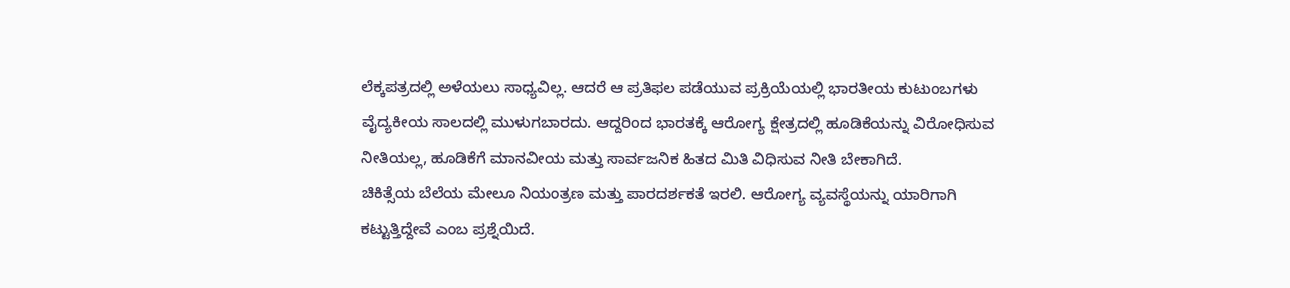ಲೆಕ್ಕಪತ್ರದಲ್ಲಿ ಅಳೆಯಲು ಸಾಧ್ಯವಿಲ್ಲ. ಆದರೆ ಆ ಪ್ರತಿಫಲ ಪಡೆಯುವ ಪ್ರಕ್ರಿಯೆಯಲ್ಲಿ ಭಾರತೀಯ ಕುಟುಂಬಗಳು ವೈದ್ಯಕೀಯ ಸಾಲದಲ್ಲಿ ಮುಳುಗಬಾರದು. ಆದ್ದರಿಂದ ಭಾರತಕ್ಕೆ ಆರೋಗ್ಯ ಕ್ಷೇತ್ರದಲ್ಲಿ ಹೂಡಿಕೆಯನ್ನು ವಿರೋಧಿಸುವ ನೀತಿಯಲ್ಲ, ಹೂಡಿಕೆಗೆ ಮಾನವೀಯ ಮತ್ತು ಸಾರ್ವಜನಿಕ ಹಿತದ ಮಿತಿ ವಿಧಿಸುವ ನೀತಿ ಬೇಕಾಗಿದೆ.
ಚಿಕಿತ್ಸೆಯ ಬೆಲೆಯ ಮೇಲೂ ನಿಯಂತ್ರಣ ಮತ್ತು ಪಾರದರ್ಶಕತೆ ಇರಲಿ. ಆರೋಗ್ಯ ವ್ಯವಸ್ಥೆಯನ್ನು ಯಾರಿಗಾಗಿ ಕಟ್ಟುತ್ತಿದ್ದೇವೆ ಎಂಬ ಪ್ರಶ್ನೆಯಿದೆ.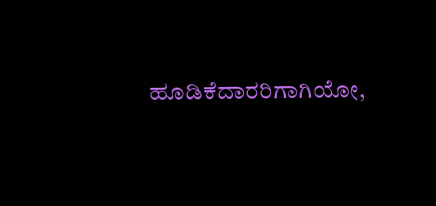ಹೂಡಿಕೆದಾರರಿಗಾಗಿಯೋ,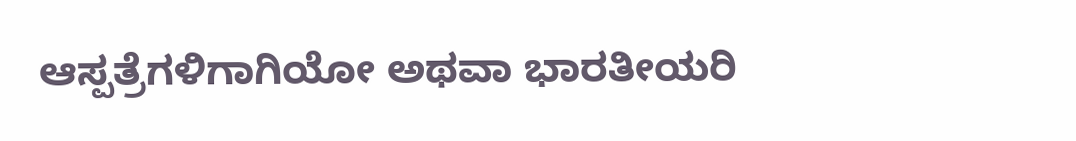ಆಸ್ಪತ್ರೆಗಳಿಗಾಗಿಯೋ ಅಥವಾ ಭಾರತೀಯರಿ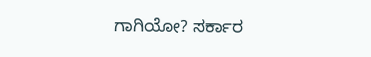ಗಾಗಿಯೋ? ಸರ್ಕಾರ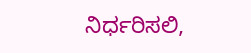ನಿರ್ಧರಿಸಲಿ,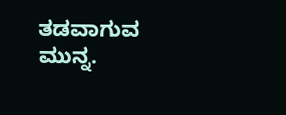ತಡವಾಗುವ ಮುನ್ನ.